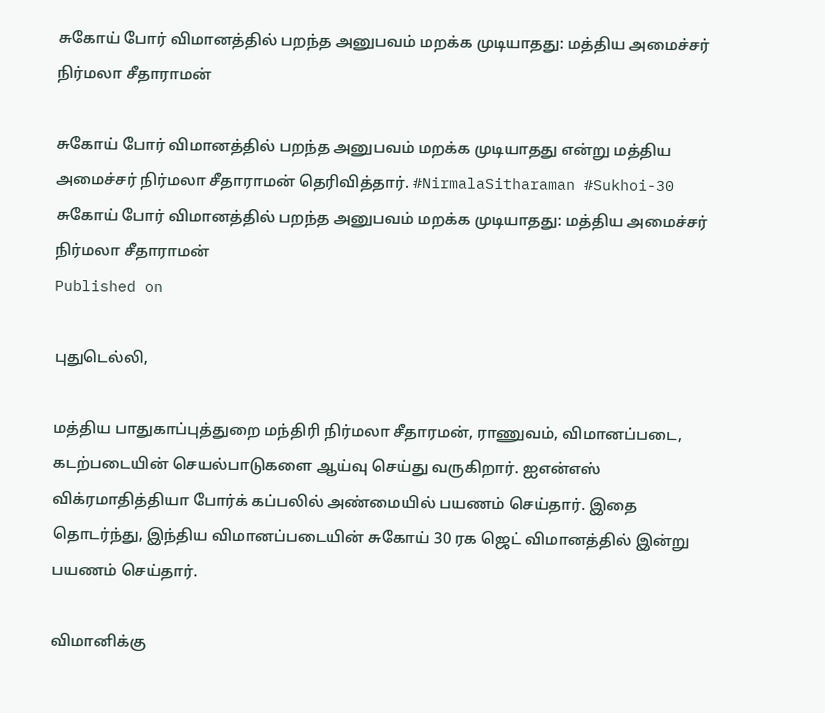சுகோய் போர் விமானத்தில் பறந்த அனுபவம் மறக்க முடியாதது: மத்திய அமைச்சர் நிர்மலா சீதாராமன்

சுகோய் போர் விமானத்தில் பறந்த அனுபவம் மறக்க முடியாதது என்று மத்திய அமைச்சர் நிர்மலா சீதாராமன் தெரிவித்தார். #NirmalaSitharaman #Sukhoi-30
சுகோய் போர் விமானத்தில் பறந்த அனுபவம் மறக்க முடியாதது: மத்திய அமைச்சர் நிர்மலா சீதாராமன்
Published on

புதுடெல்லி,

மத்திய பாதுகாப்புத்துறை மந்திரி நிர்மலா சீதாரமன், ராணுவம், விமானப்படை, கடற்படையின் செயல்பாடுகளை ஆய்வு செய்து வருகிறார். ஐஎன்எஸ் விக்ரமாதித்தியா போர்க் கப்பலில் அண்மையில் பயணம் செய்தார். இதை தொடர்ந்து, இந்திய விமானப்படையின் சுகோய் 30 ரக ஜெட் விமானத்தில் இன்று பயணம் செய்தார்.

விமானிக்கு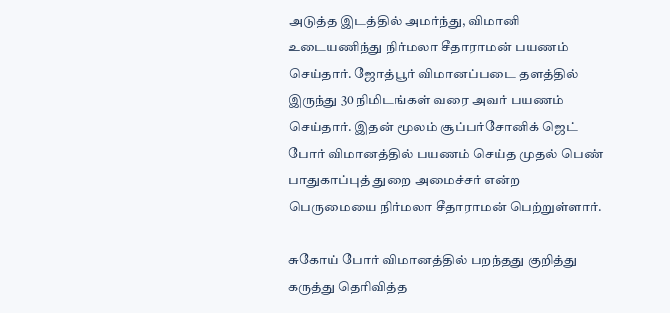அடுத்த இடத்தில் அமர்ந்து, விமானி உடையணிந்து நிர்மலா சீதாராமன் பயணம் செய்தார். ஜோத்பூர் விமானப்படை தளத்தில் இருந்து 30 நிமிடங்கள் வரை அவர் பயணம் செய்தார். இதன் மூலம் சூப்பர்சோனிக் ஜெட் போர் விமானத்தில் பயணம் செய்த முதல் பெண் பாதுகாப்புத் துறை அமைச்சர் என்ற பெருமையை நிர்மலா சீதாராமன் பெற்றுள்ளார்.

சுகோய் போர் விமானத்தில் பறந்தது குறித்து கருத்து தெரிவித்த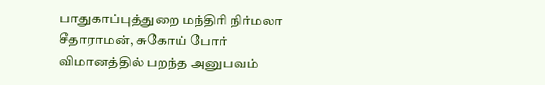பாதுகாப்புத்துறை மந்திரி நிர்மலா சீதாராமன், சுகோய் போர் விமானத்தில் பறந்த அனுபவம்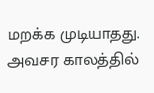மறக்க முடியாதது. அவசர காலத்தில்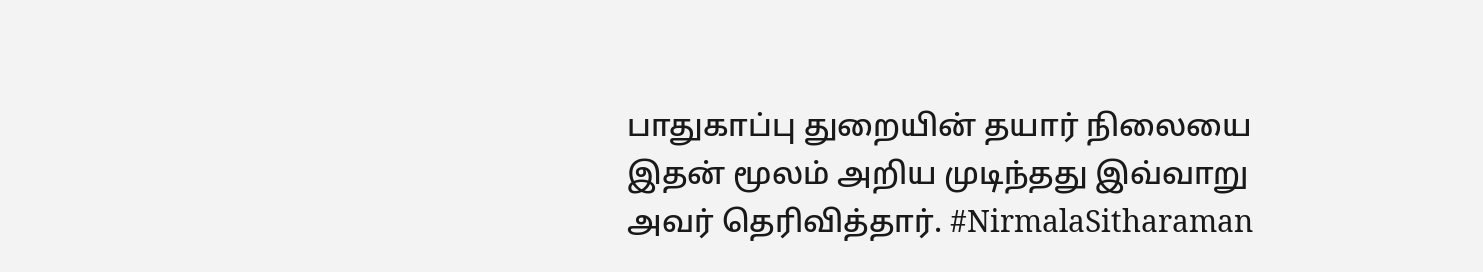பாதுகாப்பு துறையின் தயார் நிலையை இதன் மூலம் அறிய முடிந்தது இவ்வாறு அவர் தெரிவித்தார். #NirmalaSitharaman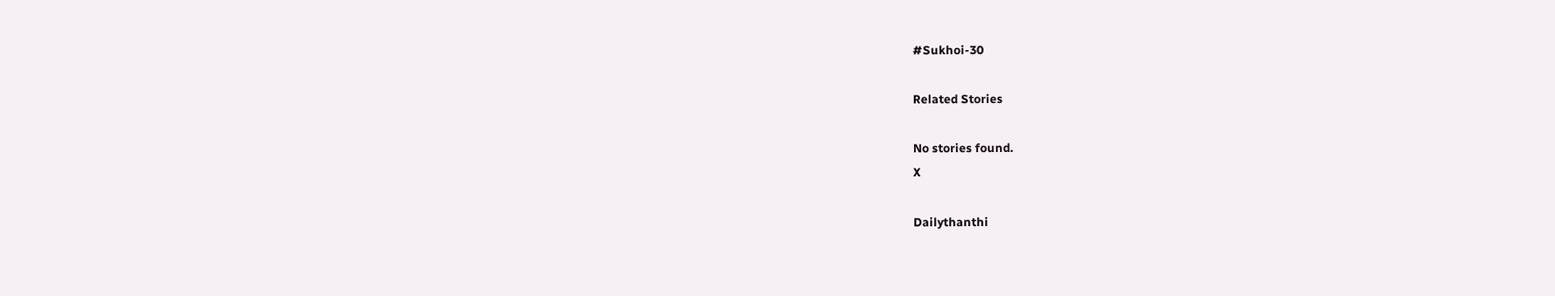#Sukhoi-30

Related Stories

No stories found.
X

Dailythanthi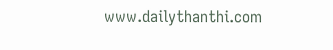www.dailythanthi.com